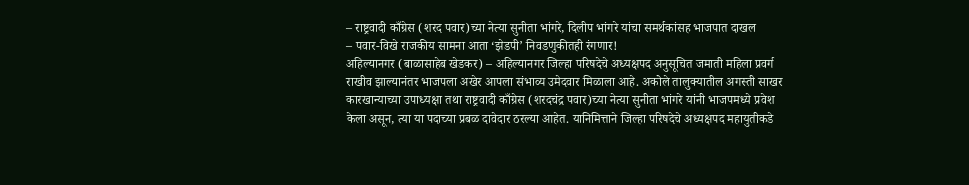– राष्ट्रवादी काँग्रेस (शरद पवार)च्या नेत्या सुनीता भांगरे, दिलीप भांगरे यांचा समर्थकांसह भाजपात दाखल
– पवार-विखे राजकीय सामना आता ‘झेडपी’ निवडणुकीतही रंगणार!
अहिल्यानगर (बाळासाहेब खेडकर) – अहिल्यानगर जिल्हा परिषदेचे अध्यक्षपद अनुसूचित जमाती महिला प्रवर्ग राखीव झाल्यानंतर भाजपला अखेर आपला संभाव्य उमेदवार मिळाला आहे. अकोले तालुक्यातील अगस्ती साखर कारखान्याच्या उपाध्यक्षा तथा राष्ट्रवादी काँग्रेस (शरदचंद्र पवार)च्या नेत्या सुनीता भांगरे यांनी भाजपमध्ये प्रवेश केला असून, त्या या पदाच्या प्रबळ दावेदार ठरल्या आहेत. यानिमित्ताने जिल्हा परिषदेचे अध्यक्षपद महायुतीकडे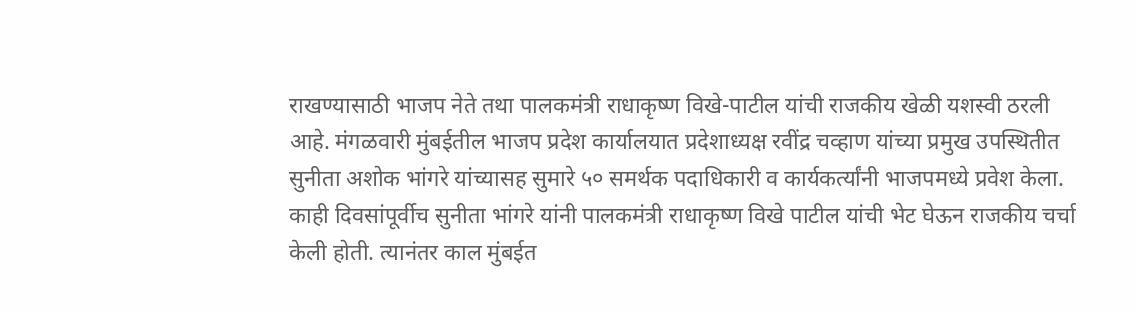राखण्यासाठी भाजप नेते तथा पालकमंत्री राधाकृष्ण विखे-पाटील यांची राजकीय खेळी यशस्वी ठरली आहे. मंगळवारी मुंबईतील भाजप प्रदेश कार्यालयात प्रदेशाध्यक्ष रवींद्र चव्हाण यांच्या प्रमुख उपस्थितीत सुनीता अशोक भांगरे यांच्यासह सुमारे ५० समर्थक पदाधिकारी व कार्यकर्त्यांनी भाजपमध्ये प्रवेश केला.
काही दिवसांपूर्वीच सुनीता भांगरे यांनी पालकमंत्री राधाकृष्ण विखे पाटील यांची भेट घेऊन राजकीय चर्चा केली होती. त्यानंतर काल मुंबईत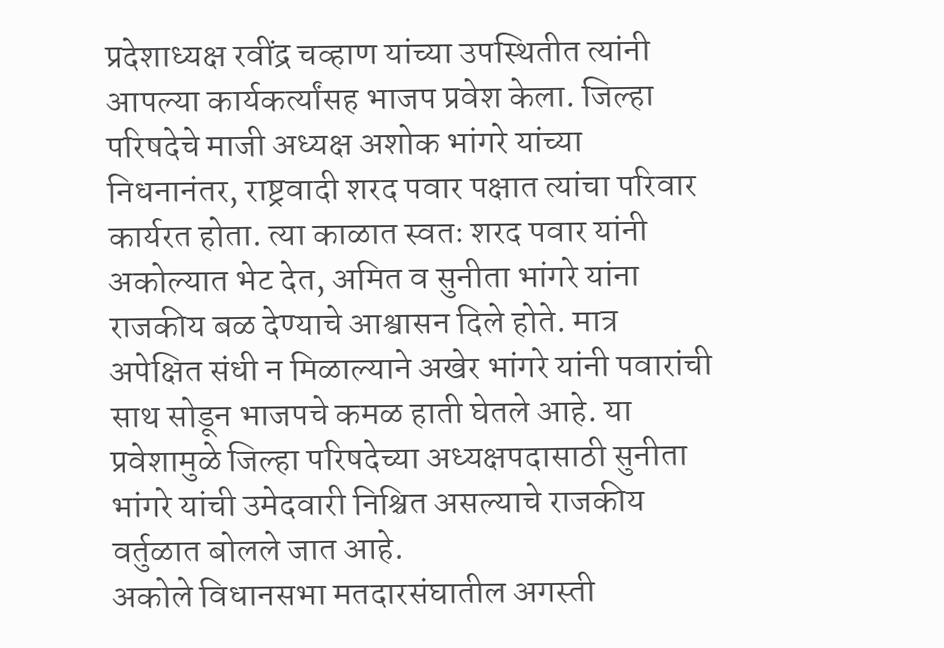प्रदेशाध्यक्ष रवींद्र चव्हाण यांच्या उपस्थितीत त्यांनी आपल्या कार्यकर्त्यांसह भाजप प्रवेश केला. जिल्हा परिषदेचे माजी अध्यक्ष अशोक भांगरे यांच्या निधनानंतर, राष्ट्रवादी शरद पवार पक्षात त्यांचा परिवार कार्यरत होता. त्या काळात स्वतः शरद पवार यांनी अकोल्यात भेट देत, अमित व सुनीता भांगरे यांना राजकीय बळ देण्याचे आश्वासन दिले होते. मात्र अपेक्षित संधी न मिळाल्याने अखेर भांगरे यांनी पवारांची साथ सोडून भाजपचे कमळ हाती घेतले आहे. या प्रवेशामुळे जिल्हा परिषदेच्या अध्यक्षपदासाठी सुनीता भांगरे यांची उमेदवारी निश्चित असल्याचे राजकीय वर्तुळात बोलले जात आहे.
अकोले विधानसभा मतदारसंघातील अगस्ती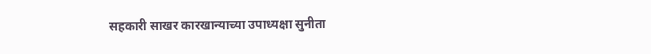सहकारी साखर कारखान्याच्या उपाध्यक्षा सुनीता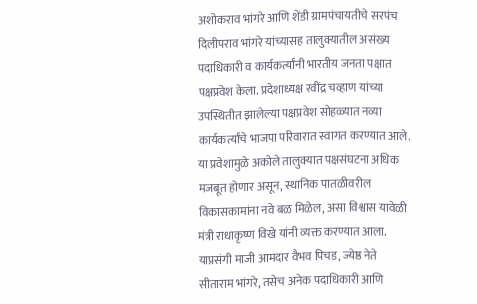अशोकराव भांगरे आणि शेंडी ग्रामपंचायतीचे सरपंच दिलीपराव भांगरे यांच्यासह तालुक्यातील असंख्य पदाधिकारी व कार्यकर्त्यांनी भारतीय जनता पक्षात पक्षप्रवेश केला. प्रदेशाध्यक्ष रवींद्र चव्हाण यांच्या उपस्थितीत झालेल्या पक्षप्रवेश सोहळ्यात नव्या कार्यकर्त्यांचे भाजपा परिवारात स्वागत करण्यात आले. या प्रवेशामुळे अकोले तालुक्यात पक्षसंघटना अधिक मजबूत होणार असून, स्थानिक पातळीवरील विकासकामांना नवे बळ मिळेल, असा विश्वास यावेळी मंत्री राधाकृष्ण विखे यांनी व्यक्त करण्यात आला. याप्रसंगी माजी आमदार वैभव पिचड, ज्येष्ठ नेते सीताराम भांगरे, तसेच अनेक पदाधिकारी आणि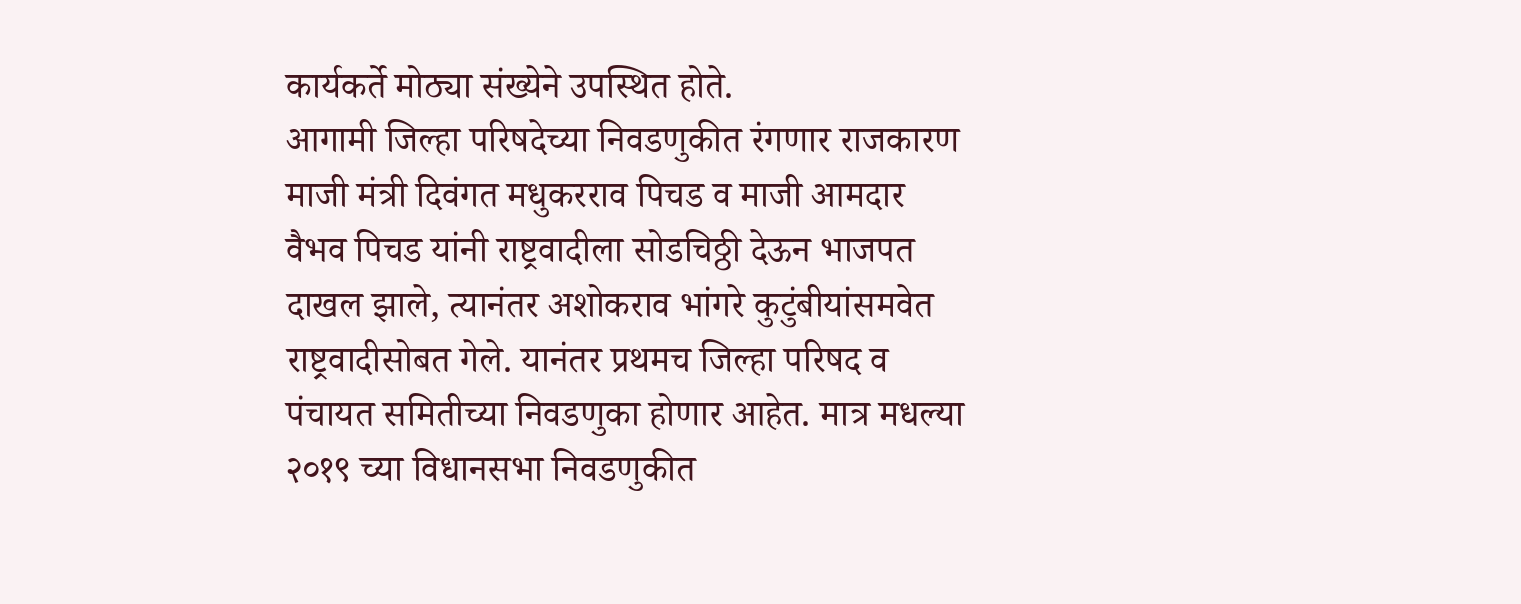कार्यकर्ते मोठ्या संख्येने उपस्थित होते.
आगामी जिल्हा परिषदेच्या निवडणुकीत रंगणार राजकारण माजी मंत्री दिवंगत मधुकरराव पिचड व माजी आमदार वैभव पिचड यांनी राष्ट्रवादीला सोडचिठ्ठी देऊन भाजपत दाखल झाले, त्यानंतर अशोकराव भांगरे कुटुंबीयांसमवेत राष्ट्रवादीसोबत गेले. यानंतर प्रथमच जिल्हा परिषद व पंचायत समितीच्या निवडणुका होणार आहेत. मात्र मधल्या २०१९ च्या विधानसभा निवडणुकीत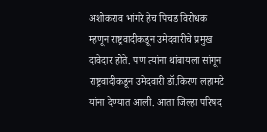अशोकराव भांगरे हेच पिचड विरोधक म्हणून राष्ट्रवादीकडून उमेदवारीचे प्रमुख दावेदार होते. पण त्यांना थांबायला सांगून राष्ट्रवादीकडून उमेदवारी डॉ.किरण लहामटे यांना देण्यात आली. आता जिल्हा परिषद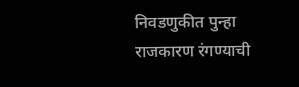निवडणुकीत पुन्हा राजकारण रंगण्याची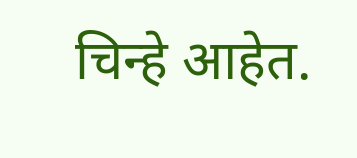चिन्हे आहेत.